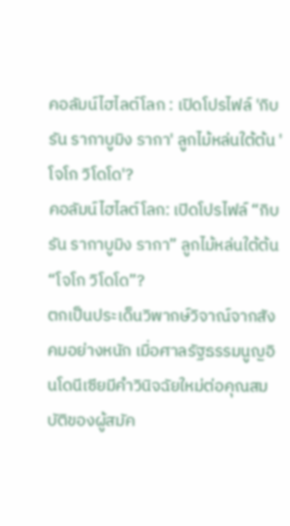คอลัมน์ไฮไลต์โลก : เปิดโปรไฟล์ 'กิบรัน รากาบูมิง รากา' ลูกไม้หล่นใต้ต้น 'โจโก วิโดโด'?
คอลัมน์ไฮไลต์โลก: เปิดโปรไฟล์ “กิบรัน รากาบูมิง รากา” ลูกไม้หล่นใต้ต้น “โจโก วิโดโด”?
ตกเป็นประเด็นวิพากษ์วิจาณ์จากสังคมอย่างหนัก เมื่อศาลรัฐธรรมนูญอินโดนีเซียมีคำวินิจฉัยใหม่ต่อคุณสมบัติของผู้สมัค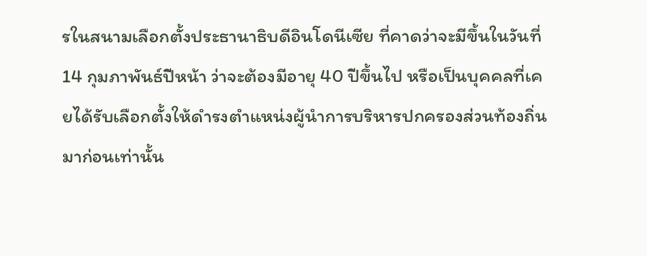รในสนามเลือกตั้งประธานาธิบดีอินโดนีเซีย ที่คาดว่าจะมีขึ้นในวันที่ 14 กุมภาพันธ์ปีหน้า ว่าจะต้องมีอายุ 40 ปีขึ้นไป หรือเป็นบุคคลที่เคยได้รับเลือกตั้งให้ดำรงตำแหน่งผู้นำการบริหารปกครองส่วนท้องถิ่นมาก่อนเท่านั้น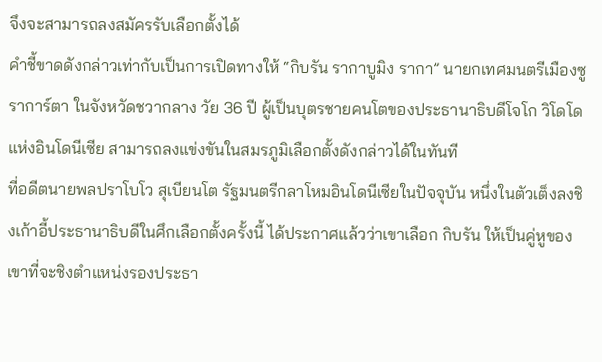จึงจะสามารถลงสมัครรับเลือกตั้งได้
คำชี้ขาดดังกล่าวเท่ากับเป็นการเปิดทางให้ “กิบรัน รากาบูมิง รากา” นายกเทศมนตรีเมืองซูราการ์ตา ในจังหวัดชวากลาง วัย 36 ปี ผู้เป็นบุตรชายคนโตของประธานาธิบดีโจโก วิโดโด แห่งอินโดนีเซีย สามารถลงแข่งขันในสมรภูมิเลือกตั้งดังกล่าวได้ในทันที
ที่อดีตนายพลปราโบโว สุเบียนโต รัฐมนตรีกลาโหมอินโดนีเซียในปัจจุบัน หนึ่งในตัวเต็งลงชิงเก้าอี้ประธานาธิบดีในศึกเลือกตั้งครั้งนี้ ได้ประกาศแล้วว่าเขาเลือก กิบรัน ให้เป็นคู่หูของเขาที่จะชิงตำแหน่งรองประธา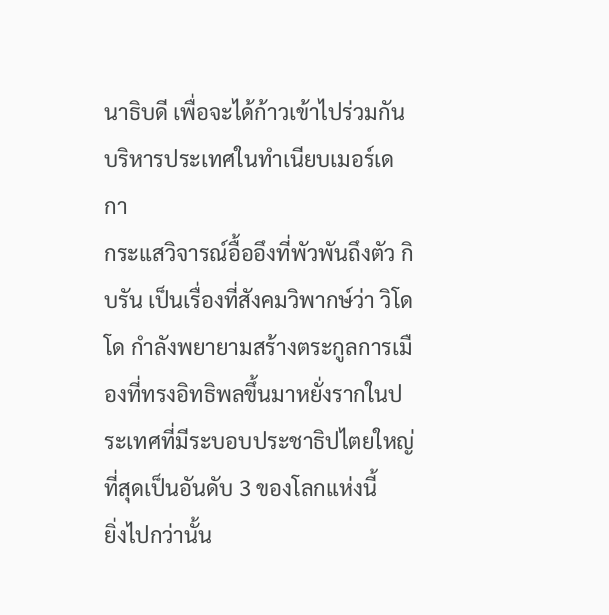นาธิบดี เพื่อจะได้ก้าวเข้าไปร่วมกันบริหารประเทศในทำเนียบเมอร์เดกา
กระแสวิจารณ์อื้ออึงที่พัวพันถึงตัว กิบรัน เป็นเรื่องที่สังคมวิพากษ์ว่า วิโดโด กำลังพยายามสร้างตระกูลการเมืองที่ทรงอิทธิพลขึ้นมาหยั่งรากในประเทศที่มีระบอบประชาธิปไตยใหญ่ที่สุดเป็นอันดับ 3 ของโลกแห่งนี้
ยิ่งไปกว่านั้น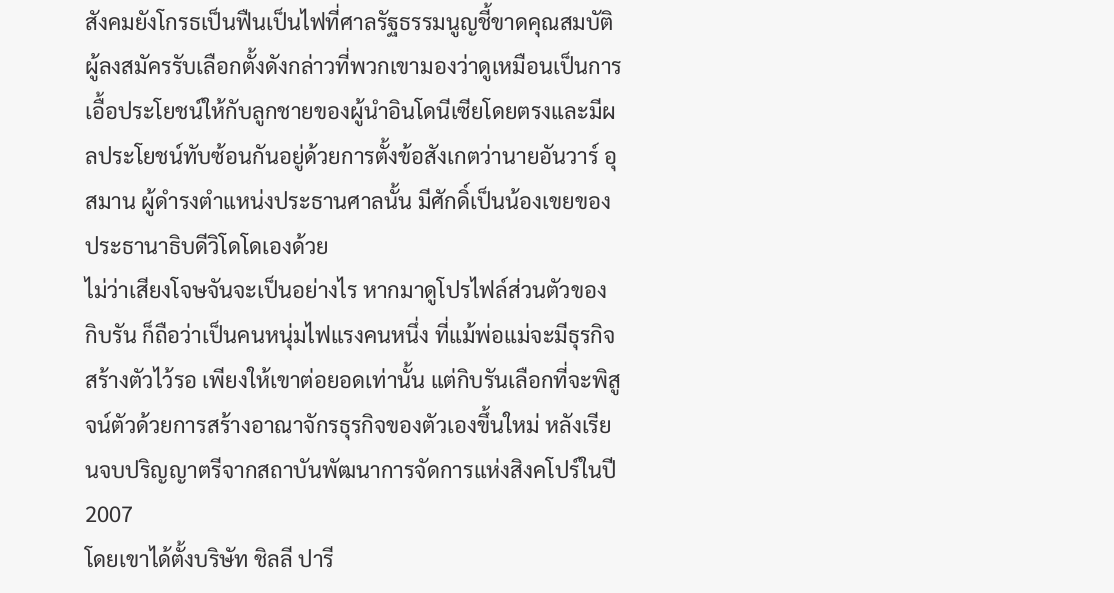สังคมยังโกรธเป็นฟืนเป็นไฟที่ศาลรัฐธรรมนูญชี้ขาดคุณสมบัติผู้ลงสมัครรับเลือกตั้งดังกล่าวที่พวกเขามองว่าดูเหมือนเป็นการเอื้อประโยชน์ให้กับลูกชายของผู้นำอินโดนีเซียโดยตรงและมีผลประโยชน์ทับซ้อนกันอยู่ด้วยการตั้งข้อสังเกตว่านายอันวาร์ อุสมาน ผู้ดำรงตำแหน่งประธานศาลนั้น มีศักดิ์เป็นน้องเขยของประธานาธิบดีวิโดโดเองด้วย
ไม่ว่าเสียงโจษจันจะเป็นอย่างไร หากมาดูโปรไฟล์ส่วนตัวของ กิบรัน ก็ถือว่าเป็นคนหนุ่มไฟแรงคนหนึ่ง ที่แม้พ่อแม่จะมีธุรกิจสร้างตัวไว้รอ เพียงให้เขาต่อยอดเท่านั้น แต่กิบรันเลือกที่จะพิสูจน์ตัวด้วยการสร้างอาณาจักรธุรกิจของตัวเองขึ้นใหม่ หลังเรียนจบปริญญาตรีจากสถาบันพัฒนาการจัดการแห่งสิงคโปร์ในปี 2007
โดยเขาได้ตั้งบริษัท ชิลลี ปารี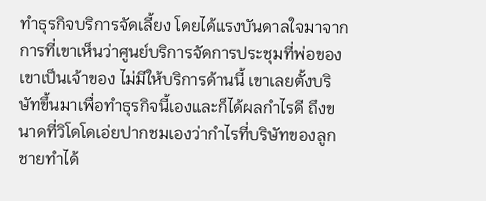ทำธุรกิจบริการจัดเลี้ยง โดยได้แรงบันดาลใจมาจากการที่เขาเห็นว่าศูนย์บริการจัดการประชุมที่พ่อของเขาเป็นเจ้าของ ไม่มีให้บริการด้านนี้ เขาเลยตั้งบริษัทขึ้นมาเพื่อทำธุรกิจนี้เองและก็ได้ผลกำไรดี ถึงขนาดที่วิโดโดเอ่ยปากชมเองว่ากำไรที่บริษัทของลูกชายทำได้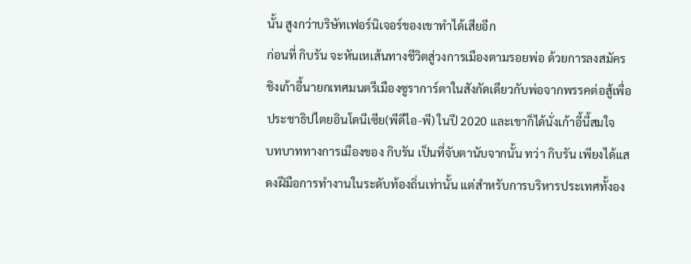นั้น สูงกว่าบริษัทเฟอร์นิเจอร์ของเขาทำได้เสียอีก
ก่อนที่ กิบรัน จะหันเหเส้นทางชีวิตสู่วงการเมืองตามรอยพ่อ ด้วยการลงสมัครชิงเก้าอี้นายกเทศมนตรีเมืองซูราการ์ตาในสังกัดเดียวกับพ่อจากพรรคต่อสู้เพื่อประชาธิปไตยอินโดนีเซีย(พีดีไอ-พี) ในปี 2020 และเขาก็ได้นั่งเก้าอี้นี้สมใจ
บทบาททางการเมืองของ กิบรัน เป็นที่จับตานับจากนั้น ทว่า กิบรัน เพียงได้แสดงฝีมือการทำงานในระดับท้องถิ่นเท่านั้น แต่สำหรับการบริหารประเทศทั้งอง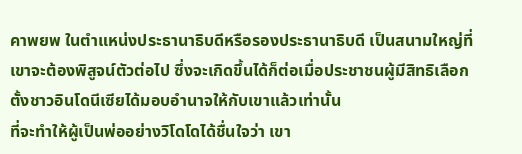คาพยพ ในตำแหน่งประธานาธิบดีหรือรองประธานาธิบดี เป็นสนามใหญ่ที่เขาจะต้องพิสูจน์ตัวต่อไป ซึ่งจะเกิดขึ้นได้ก็ต่อเมื่อประชาชนผู้มีสิทธิเลือกตั้งชาวอินโดนีเซียได้มอบอำนาจให้กับเขาแล้วเท่านั้น
ที่จะทำให้ผู้เป็นพ่ออย่างวิโดโดได้ชื่นใจว่า เขา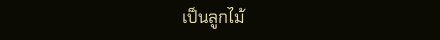เป็นลูกไม้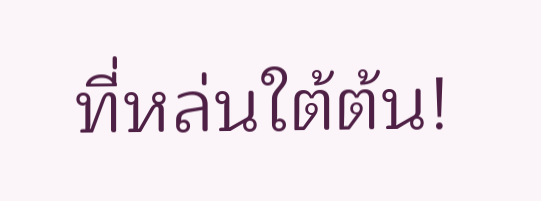ที่หล่นใต้ต้น!